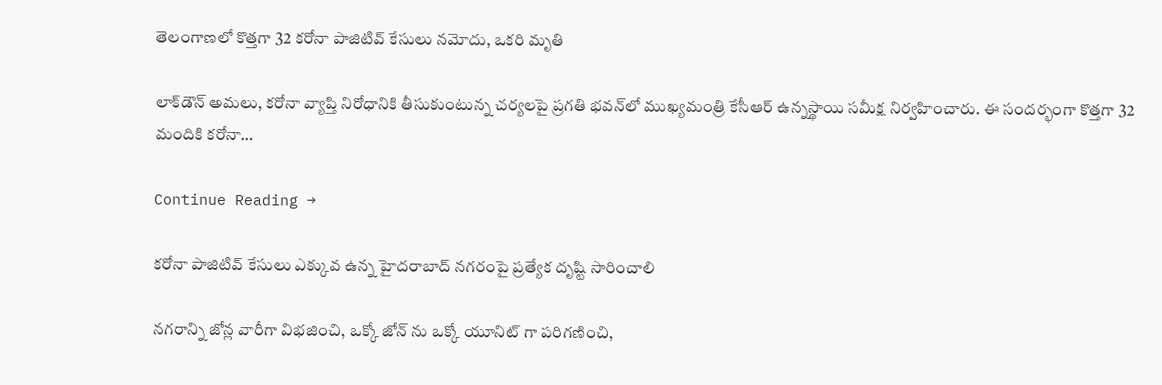తెలంగాణలో కొత్తగా 32 కరోనా పాజిటివ్ కేసులు నమోదు, ఒకరి మృతి

లాక్‌డౌన్‌ అమలు, కరోనా వ్యాప్తి నిరోధానికి తీసుకుంటున్న చర్యలపై ప్రగతి భవన్‌లో ముఖ్యమంత్రి కేసీఆర్‌ ఉన్నస్థాయి సమీక్ష నిర్వహించారు. ఈ సందర్భంగా కొత్తగా 32 మందికి కరోనా…

Continue Reading →

కరోనా పాజిటివ్ కేసులు ఎక్కువ ఉన్న హైదరాబాద్ నగరంపై ప్రత్యేక దృష్టి సారించాలి

నగరాన్ని జోన్ల వారీగా విభజించి, ఒక్కో జోన్ ను ఒక్కో యూనిట్ గా పరిగణించి,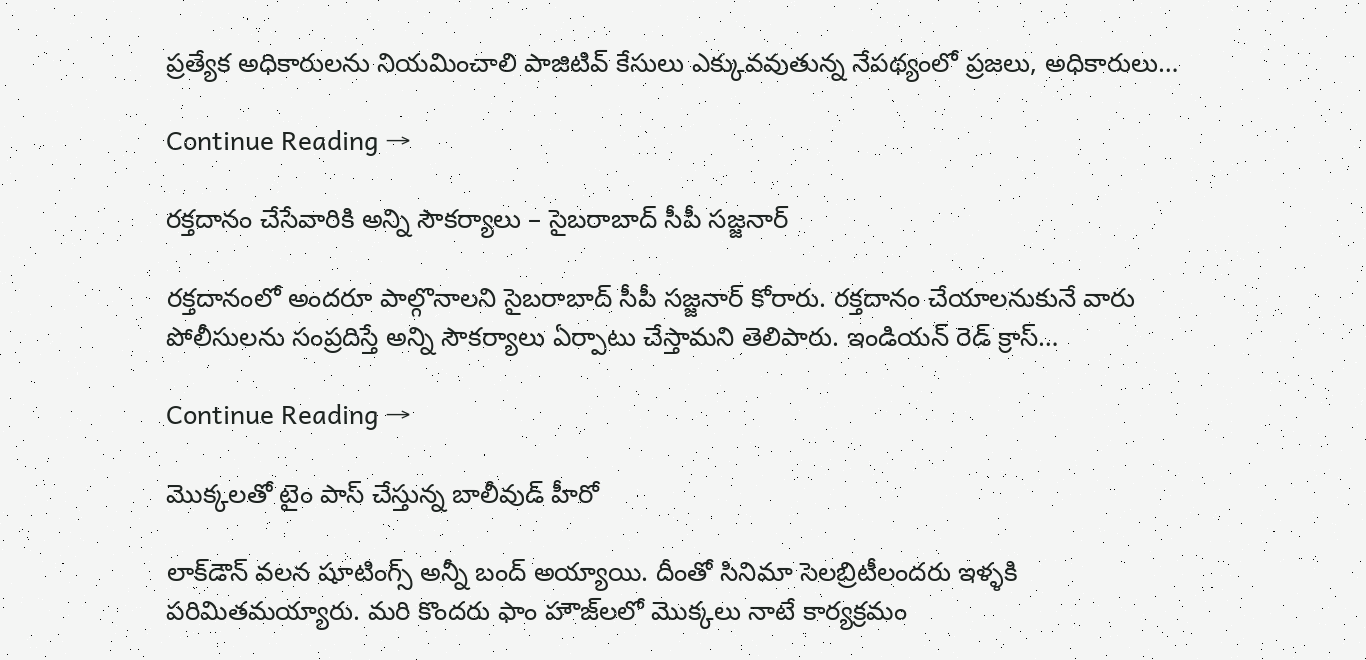ప్రత్యేక అధికారులను నియమించాలి పాజిటివ్ కేసులు ఎక్కువవుతున్న నేపథ్యంలో ప్రజలు, అధికారులు…

Continue Reading →

రక్తదానం చేసేవారికి అన్ని సౌకర్యాలు – సైబరాబాద్ సీపీ సజ్జనార్

రక్తదానంలో అందరూ పాల్గొనాలని సైబరాబాద్ సీపీ సజ్జనార్ కోరారు. రక్తదానం చేయాలనుకునే వారు పోలీసులను సంప్రదిస్తే అన్ని సౌకర్యాలు ఏర్పాటు చేస్తామని తెలిపారు. ఇండియన్ రెడ్ క్రాస్…

Continue Reading →

మొక్క‌ల‌తో టైం పాస్ చేస్తున్న బాలీవుడ్ హీరో

లాక్‌డౌన్ వ‌ల‌న షూటింగ్స్ అన్నీ బంద్ అయ్యాయి. దీంతో సినిమా సెల‌బ్రిటీలంద‌రు ఇళ్ళ‌కి ప‌రిమిత‌మ‌య్యారు. మ‌రి కొంద‌రు ఫాం హౌజ్‌ల‌లో మొక్క‌లు నాటే కార్య‌క్ర‌మం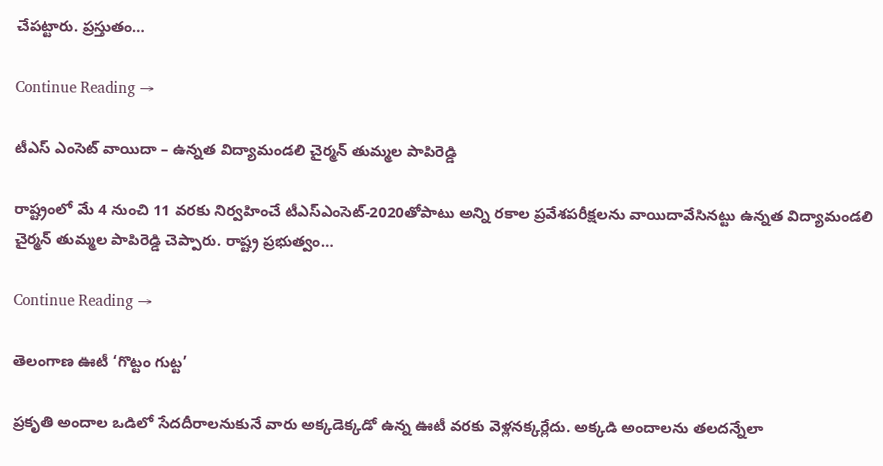చేప‌ట్టారు. ప్ర‌స్తుతం…

Continue Reading →

టీఎస్‌ ఎంసెట్‌ వాయిదా – ఉన్నత విద్యామండలి చైర్మన్‌ తుమ్మల పాపిరెడ్డి

రాష్ట్రంలో మే 4 నుంచి 11 వరకు నిర్వహించే టీఎస్‌ఎంసెట్‌-2020తోపాటు అన్ని రకాల ప్రవేశపరీక్షలను వాయిదావేసినట్టు ఉన్నత విద్యామండలి చైర్మన్‌ తుమ్మల పాపిరెడ్డి చెప్పారు. రాష్ట్ర ప్రభుత్వం…

Continue Reading →

తెలంగాణ ఊటీ ‘గొట్టం గుట్ట’

ప్రకృతి అందాల ఒడిలో సేదదీరాలనుకునే వారు అక్కడెక్కడో ఉన్న ఊటీ వరకు వెళ్లనక్కర్లేదు. అక్కడి అందాలను తలదన్నేలా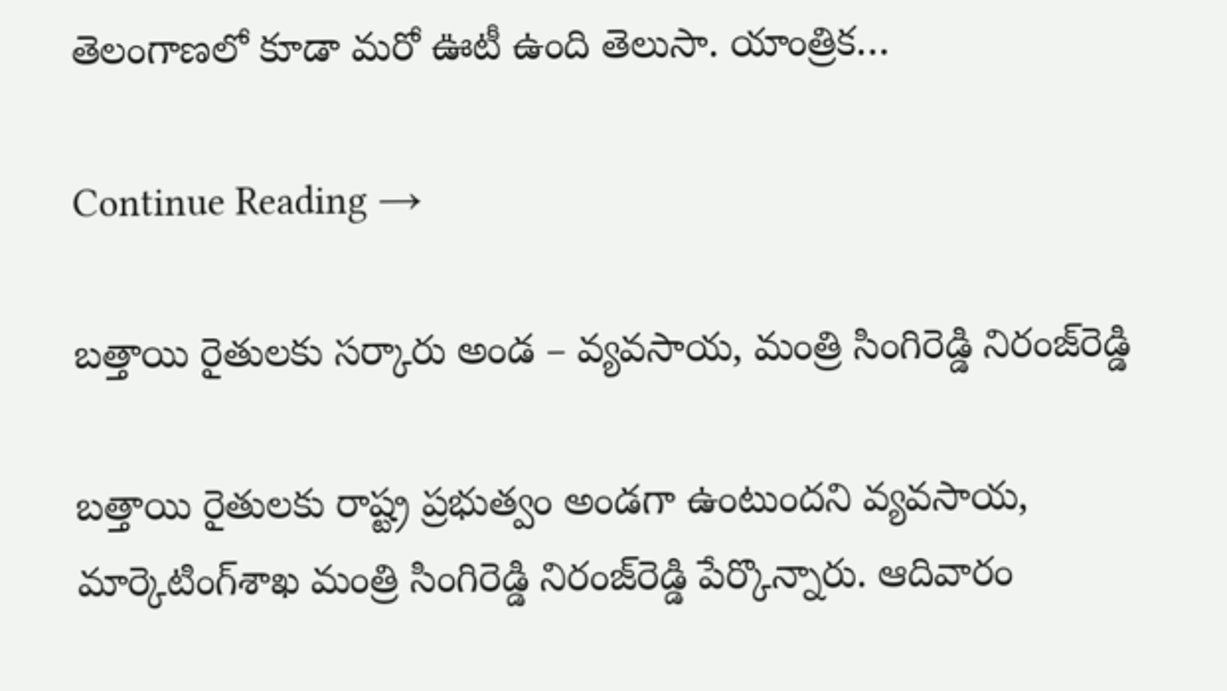తెలంగాణలో కూడా మరో ఊటీ ఉంది తెలుసా. యాంత్రిక…

Continue Reading →

బత్తాయి రైతులకు సర్కారు అండ – వ్యవసాయ, మంత్రి సింగిరెడ్డి నిరంజ్‌రెడ్డి

బత్తాయి రైతులకు రాష్ట్ర ప్రభుత్వం అండగా ఉంటుందని వ్యవసాయ, మార్కెటింగ్‌శాఖ మంత్రి సింగిరెడ్డి నిరంజ్‌రెడ్డి పేర్కొన్నారు. ఆదివారం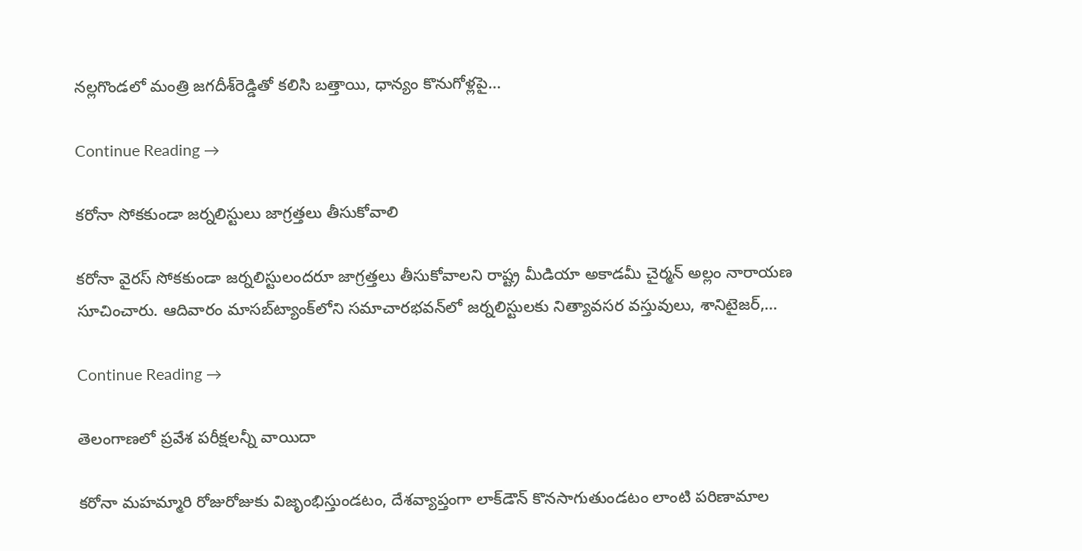నల్లగొండలో మంత్రి జగదీశ్‌రెడ్డితో కలిసి బత్తాయి, ధాన్యం కొనుగోళ్లపై…

Continue Reading →

కరోనా సోకకుండా జర్నలిస్టులు జాగ్రత్తలు తీసుకోవాలి

కరోనా వైరస్ సోకకుండా జర్నలిస్టులందరూ జాగ్రత్తలు తీసుకోవాలని రాష్ట్ర మీడియా అకాడమీ చైర్మన్ అల్లం నారాయణ సూచించారు. ఆదివారం మాసబ్‌ట్యాంక్‌లోని సమాచారభవన్‌లో జర్నలిస్టులకు నిత్యావసర వస్తువులు, శానిటైజర్,…

Continue Reading →

తెలంగాణ‌లో ప్ర‌వేశ ప‌రీక్ష‌ల‌న్నీ వాయిదా

క‌రోనా మ‌హ‌మ్మారి రోజురోజుకు విజృంభిస్తుండ‌టం, దేశ‌వ్యాప్తంగా లాక్‌డౌన్ కొన‌సాగుతుండ‌టం లాంటి ప‌రిణామాల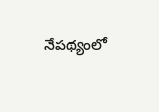నేప‌థ్యంలో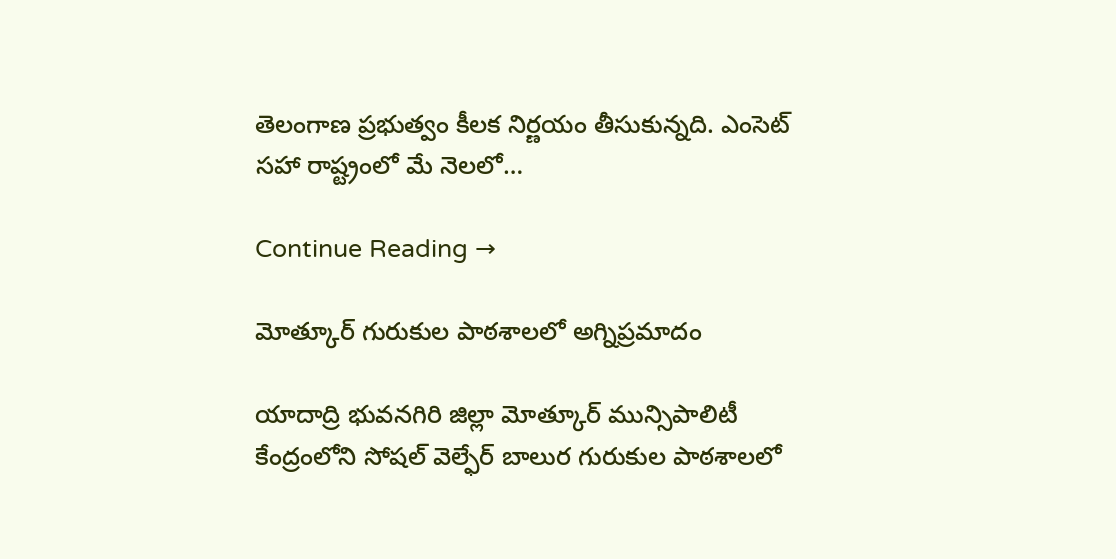తెలంగాణ ప్రభుత్వం కీల‌క నిర్ణ‌యం తీసుకున్న‌ది. ఎంసెట్ స‌హా రాష్ట్రంలో మే నెల‌లో…

Continue Reading →

మోత్కూర్ గురుకుల పాఠశాలలో అగ్నిప్రమాదం

యాదాద్రి భువనగిరి జిల్లా మోత్కూర్ మున్సిపాలిటీ కేంద్రంలోని సోషల్ వెల్ఫేర్ బాలుర గురుకుల పాఠశాలలో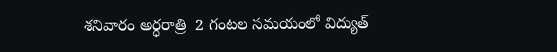శనివారం అర్ధరాత్రి  2 గంటల సమయంలో విద్యుత్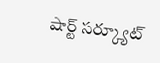షార్ట్ సర్క్యూట్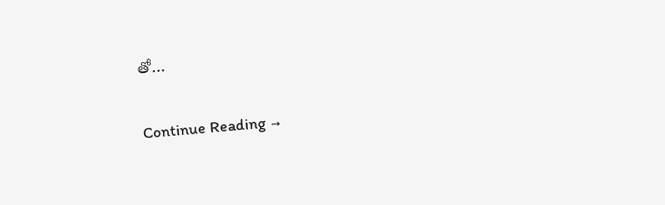తో…

Continue Reading →